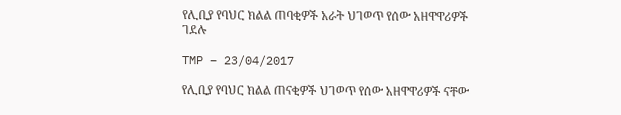የሊቢያ የባህር ክልል ጠባቂዎች አራት ህገወጥ የሰው አዘዋዋሪዎች ገደሉ

TMP – 23/04/2017

የሊቢያ የባህር ክልል ጠናቂዎች ህገወጥ የሰው አዘዋዋሪዎች ናቸው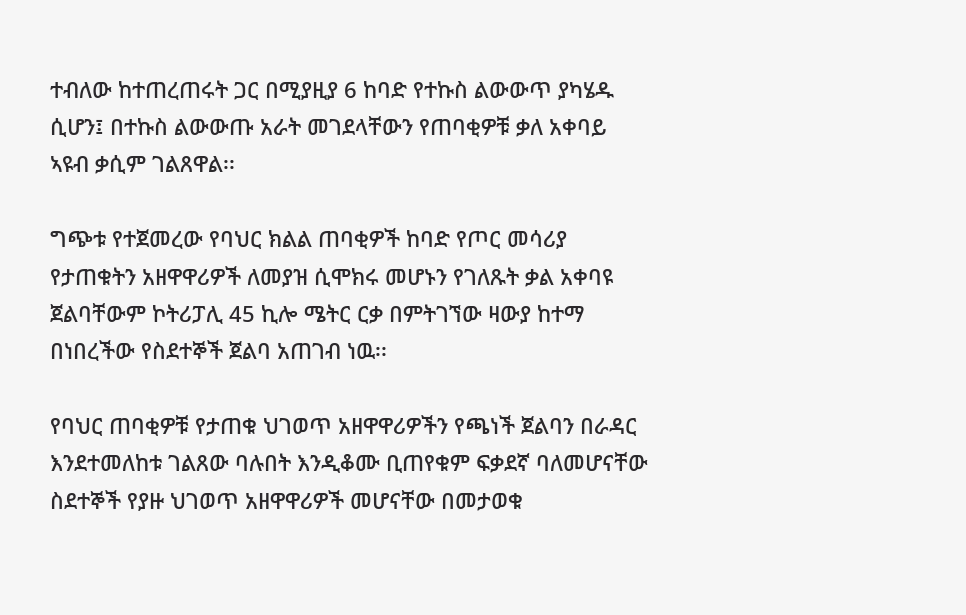ተብለው ከተጠረጠሩት ጋር በሚያዚያ 6 ከባድ የተኩስ ልውውጥ ያካሄዱ ሲሆን፤ በተኩስ ልውውጡ አራት መገደላቸውን የጠባቂዎቹ ቃለ አቀባይ ኣዩብ ቃሲም ገልጸዋል፡፡

ግጭቱ የተጀመረው የባህር ክልል ጠባቂዎች ከባድ የጦር መሳሪያ የታጠቁትን አዘዋዋሪዎች ለመያዝ ሲሞክሩ መሆኑን የገለጹት ቃል አቀባዩ ጀልባቸውም ኮትሪፓሊ 45 ኪሎ ሜትር ርቃ በምትገኘው ዛውያ ከተማ በነበረችው የስደተኞች ጀልባ አጠገብ ነዉ፡፡

የባህር ጠባቂዎቹ የታጠቁ ህገወጥ አዘዋዋሪዎችን የጫነች ጀልባን በራዳር እንደተመለከቱ ገልጸው ባሉበት እንዲቆሙ ቢጠየቁም ፍቃደኛ ባለመሆናቸው ስደተኞች የያዙ ህገወጥ አዘዋዋሪዎች መሆናቸው በመታወቁ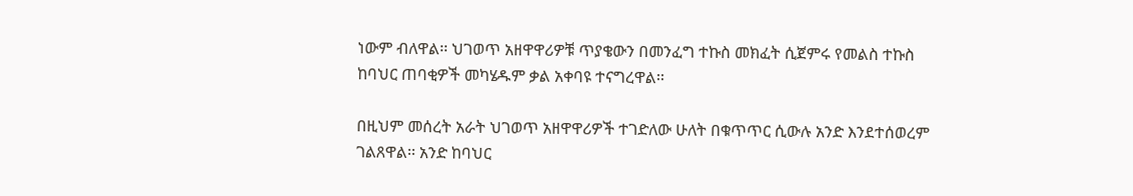ነውም ብለዋል፡፡ ህገወጥ አዘዋዋሪዎቹ ጥያቄውን በመንፈግ ተኩስ መክፈት ሲጀምሩ የመልስ ተኩስ ከባህር ጠባቂዎች መካሄዱም ቃል አቀባዩ ተናግረዋል፡፡

በዚህም መሰረት አራት ህገወጥ አዘዋዋሪዎች ተገድለው ሁለት በቁጥጥር ሲውሉ አንድ እንደተሰወረም ገልጸዋል፡፡ አንድ ከባህር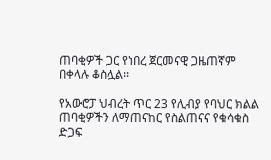ጠባቂዎች ጋር የነበረ ጀርመናዊ ጋዜጠኛም በቀላሉ ቆስሏል፡፡

የአውሮፓ ህብረት ጥር 23 የሊብያ የባህር ክልል ጠባቂዎችን ለማጠናከር የስልጠናና የቁሳቁስ ድጋፍ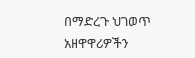በማድረጉ ህገወጥ አዘዋዋሪዎችን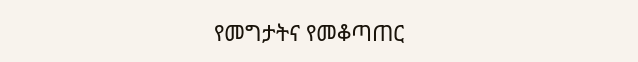የመግታትና የመቆጣጠር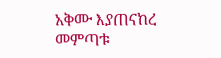አቅሙ እያጠናከረ መምጣቱ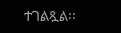ተገልጿል፡፡